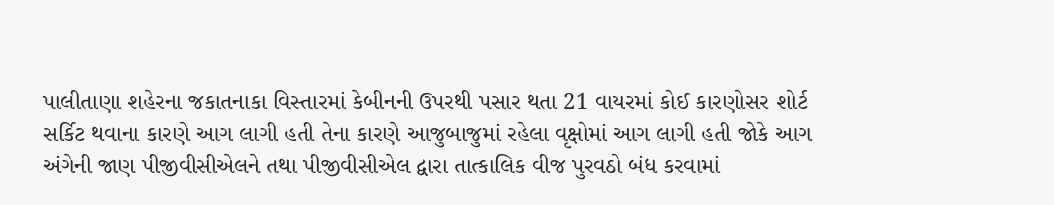પાલીતાણા શહેરના જકાતનાકા વિસ્તારમાં કેબીનની ઉપરથી પસાર થતા 21 વાયરમાં કોઈ કારણોસર શોર્ટ સર્કિટ થવાના કારણે આગ લાગી હતી તેના કારણે આજુબાજુમાં રહેલા વૃક્ષોમાં આગ લાગી હતી જોકે આગ અંગેની જાણ પીજીવીસીએલને તથા પીજીવીસીએલ દ્વારા તાત્કાલિક વીજ પુરવઠો બંધ કરવામાં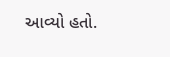આવ્યો હતો.